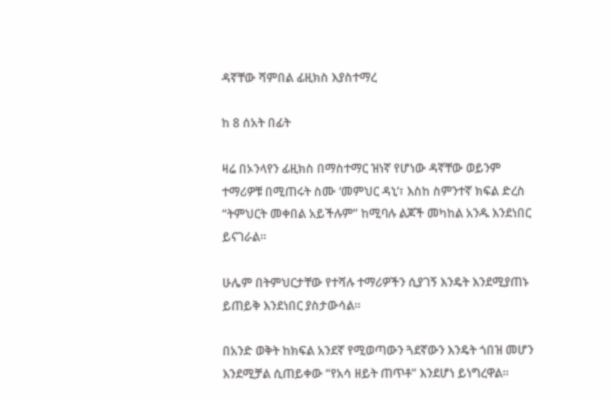ዳኛቸው ሻምበል ፊዚክስ እያስተማረ

ከ 8 ሰአት በፊት

ዛሬ በኦንላየን ፊዚክስ በማስተማር ዝነኛ የሆነው ዳኛቸው ወይንም ተማሪዎቹ በሚጠሩት ስሙ ‘መምህር ዳኒ’፣ እስከ ስምንተኛ ክፍል ድረስ “ትምህርት መቀበል አይችሉም” ከሚባሉ ልጆች መካከል አንዱ እንደነበር ይናገራል።

ሁሌም በትምህርታቸው የተሻሉ ተማሪዎችን ሲያገኝ እንዴት እንደሚያጠኑ ይጠይቅ እንደነበር ያስታውሳል።

በአንድ ወቅት ከክፍል አንደኛ የሚወጣውን ጓደኛውን እንዴት ጎበዝ መሆን እንደሚቻል ሲጠይቀው “የአሳ ዘይት ጠጥቶ” እንደሆነ ይነግረዋል።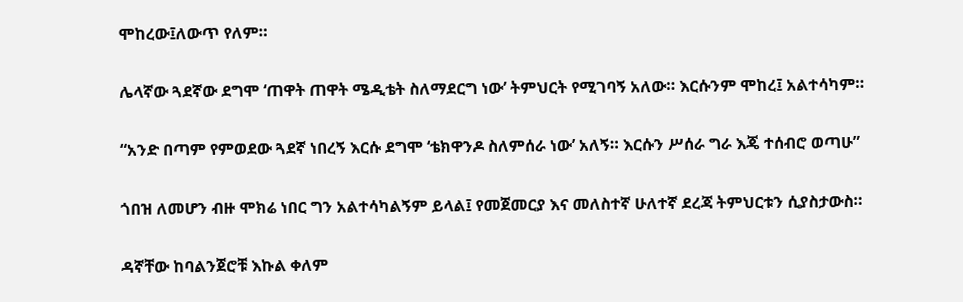ሞከረው፤ለውጥ የለም።

ሌላኛው ጓደኛው ደግሞ ‘ጠዋት ጠዋት ሜዲቴት ስለማደርግ ነው’ ትምህርት የሚገባኝ አለው። እርሱንም ሞከረ፤ አልተሳካም።

“አንድ በጣም የምወደው ጓደኛ ነበረኝ እርሱ ደግሞ ‘ቴክዋንዶ ስለምሰራ ነው’ አለኝ። እርሱን ሥሰራ ግራ እጄ ተሰብሮ ወጣሁ”

ጎበዝ ለመሆን ብዙ ሞክሬ ነበር ግን አልተሳካልኝም ይላል፤ የመጀመርያ እና መለስተኛ ሁለተኛ ደረጃ ትምህርቱን ሲያስታውስ።

ዳኛቸው ከባልንጀሮቹ እኩል ቀለም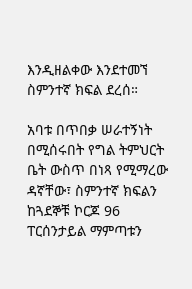እንዲዘልቀው እንደተመኘ ስምንተኛ ክፍል ደረሰ።

አባቱ በጥበቃ ሠራተኝነት በሚሰሩበት የግል ትምህርት ቤት ውስጥ በነጻ የሚማረው ዳኛቸው፣ ስምንተኛ ክፍልን ከጓደኞቹ ኮርጆ 96 ፐርሰንታይል ማምጣቱን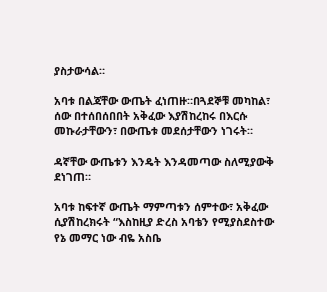ያስታውሳል።

አባቱ በልጃቸው ውጤት ፈነጠዙ።በጓደኞቹ መካከል፣ ሰው በተሰበሰበበት አቅፈው እያሽከረከሩ በእርሱ መኩራታቸውን፣ በውጤቱ መደሰታቸውን ነገሩት።

ዳኛቸው ውጤቱን እንዴት እንዳመጣው ስለሚያውቅ ደነገጠ።

አባቱ ከፍተኛ ውጤት ማምጣቱን ሰምተው፣ አቅፈው ሲያሽከረክሩት “እስከዚያ ድረስ አባቴን የሚያስደስተው የኔ መማር ነው ብዬ አስቤ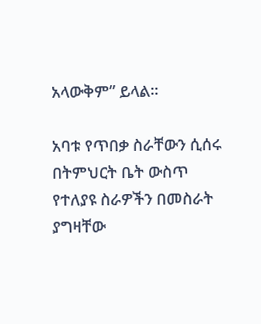አላውቅም” ይላል።

አባቱ የጥበቃ ስራቸውን ሲሰሩ በትምህርት ቤት ውስጥ የተለያዩ ስራዎችን በመስራት ያግዛቸው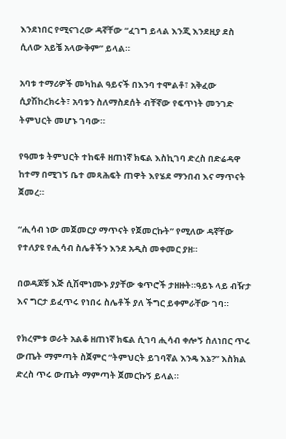እንደነበር የሚናገረው ዳኛቸው “ፈገግ ይላል እንጂ እንደዚያ ደስ ሲለው አይቼ አላውቅም” ይላል።

አባቱ ተማሪዎች መካከል ዓይናች በእንባ ተሞልቶ፣ አቅፈው ሲያሽከረክሩት፣ አባቱን ስለማስደሰት ብቸኛው የፍጥነት መንገድ ትምህርት መሆኑ ገባው።

የዓመቱ ትምህርት ተከፍቶ ዘጠነኛ ክፍል እስኪገባ ድረስ በድሬዳዋ ከተማ በሚገኝ ቤተ መጻሕፍት ጠዋት እየሄደ ማንበብ እና ማጥናት ጀመረ።

“ሒሳብ ነው መጀመርያ ማጥናት የጀመርኩት” የሚለው ዳኛቸው የተለያዩ የሒሳብ ስሌቶችን እንደ አዲስ መቀመር ያዘ።

በወዳጆቹ እጅ ሲሽሞነሙኑ ያያቸው ቁጥሮች ታዘዙት።ዓይኑ ላይ ብዥታ እና ግርታ ይፈጥሩ የነበሩ ስሌቶች ያለ ችግር ይቀምራቸው ገባ።

የክረምቱ ወራት አልቆ ዘጠነኛ ክፍል ሲገባ ሒሳብ ቀሎኝ ስለነበር ጥሩ ውጤት ማምጣት ስጀምር “ትምህርት ይገባኛል እንዴ እኔ?” እስክል ድረስ ጥሩ ውጤት ማምጣት ጀመርኩኝ ይላል።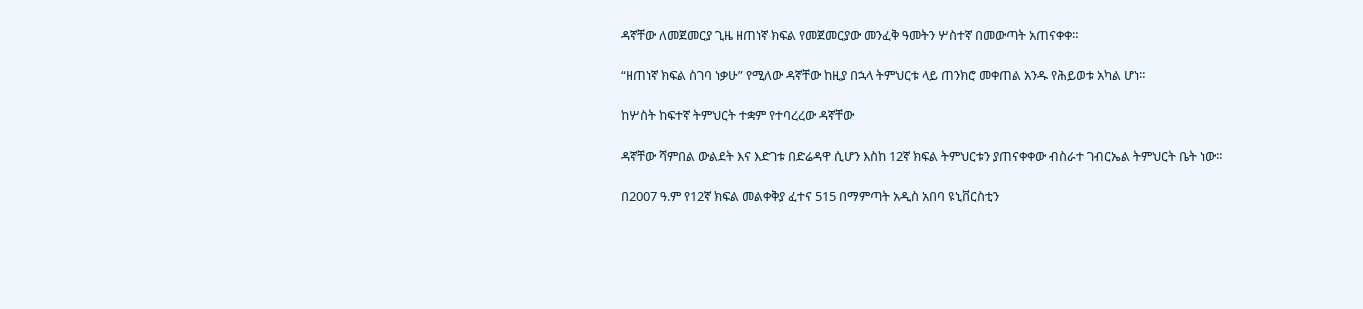ዳኛቸው ለመጀመርያ ጊዜ ዘጠነኛ ክፍል የመጀመርያው መንፈቅ ዓመትን ሦስተኛ በመውጣት አጠናቀቀ።

“ዘጠነኛ ክፍል ስገባ ነቃሁ” የሚለው ዳኛቸው ከዚያ በኋላ ትምህርቱ ላይ ጠንክሮ መቀጠል አንዱ የሕይወቱ አካል ሆነ።

ከሦስት ከፍተኛ ትምህርት ተቋም የተባረረው ዳኛቸው

ዳኛቸው ሻምበል ውልደት እና እድገቱ በድሬዳዋ ሲሆን እስከ 12ኛ ክፍል ትምህርቱን ያጠናቀቀው ብስራተ ገብርኤል ትምህርት ቤት ነው።

በ2007 ዓ.ም የ12ኛ ክፍል መልቀቅያ ፈተና 515 በማምጣት አዲስ አበባ ዩኒቨርስቲን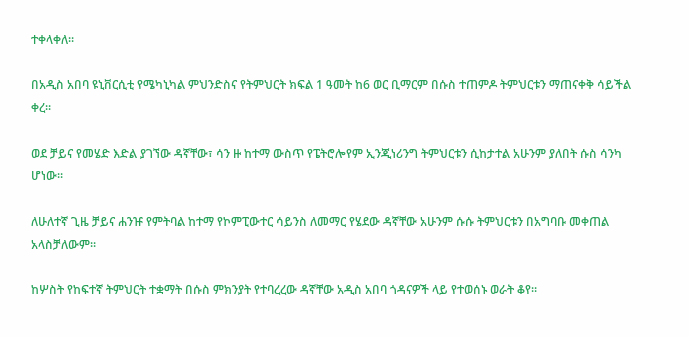ተቀላቀለ።

በአዲስ አበባ ዩኒቨርሲቲ የሜካኒካል ምህንድስና የትምህርት ክፍል 1 ዓመት ከ6 ወር ቢማርም በሱስ ተጠምዶ ትምህርቱን ማጠናቀቅ ሳይችል ቀረ።

ወደ ቻይና የመሄድ እድል ያገኘው ዳኛቸው፣ ሳን ዙ ከተማ ውስጥ የፔትሮሎየም ኢንጂነሪንግ ትምህርቱን ሲከታተል አሁንም ያለበት ሱስ ሳንካ ሆነው።

ለሁለተኛ ጊዜ ቻይና ሐንዡ የምትባል ከተማ የኮምፒውተር ሳይንስ ለመማር የሄደው ዳኛቸው አሁንም ሱሱ ትምህርቱን በአግባቡ መቀጠል አላስቻለውም።

ከሦስት የከፍተኛ ትምህርት ተቋማት በሱስ ምክንያት የተባረረው ዳኛቸው አዲስ አበባ ጎዳናዎች ላይ የተወሰኑ ወራት ቆየ።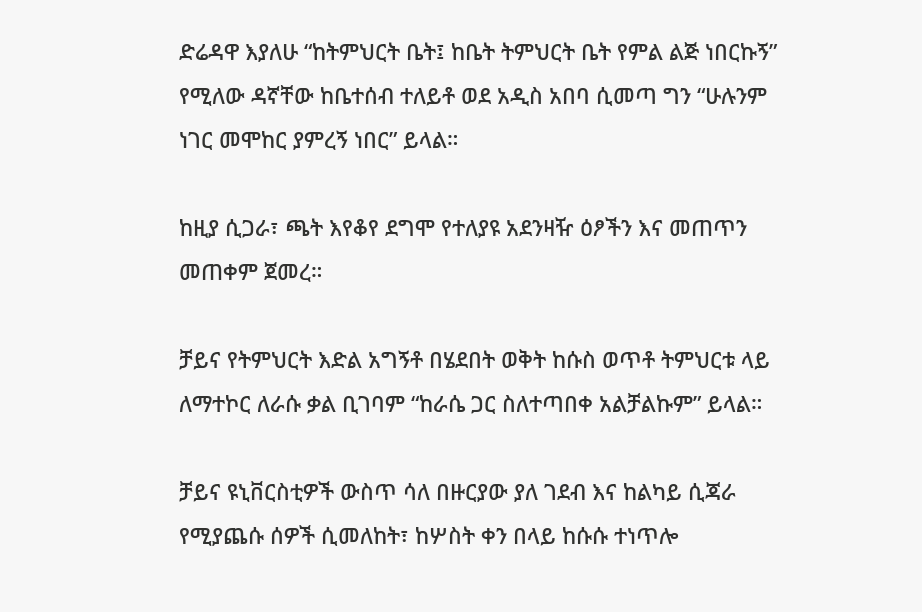ድሬዳዋ እያለሁ “ከትምህርት ቤት፤ ከቤት ትምህርት ቤት የምል ልጅ ነበርኩኝ” የሚለው ዳኛቸው ከቤተሰብ ተለይቶ ወደ አዲስ አበባ ሲመጣ ግን “ሁሉንም ነገር መሞከር ያምረኝ ነበር” ይላል።

ከዚያ ሲጋራ፣ ጫት እየቆየ ደግሞ የተለያዩ አደንዛዥ ዕፆችን እና መጠጥን መጠቀም ጀመረ።

ቻይና የትምህርት እድል አግኝቶ በሄደበት ወቅት ከሱስ ወጥቶ ትምህርቱ ላይ ለማተኮር ለራሱ ቃል ቢገባም “ከራሴ ጋር ስለተጣበቀ አልቻልኩም” ይላል።

ቻይና ዩኒቨርስቲዎች ውስጥ ሳለ በዙርያው ያለ ገደብ እና ከልካይ ሲጃራ የሚያጨሱ ሰዎች ሲመለከት፣ ከሦስት ቀን በላይ ከሱሱ ተነጥሎ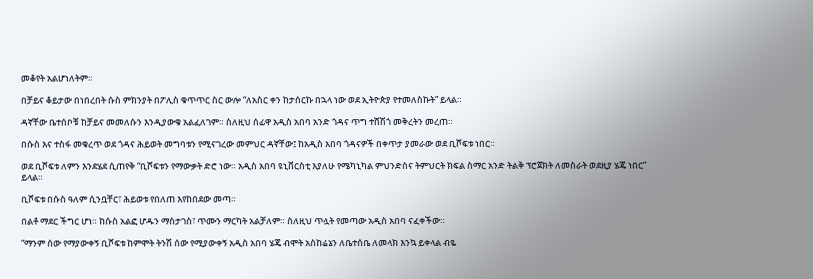መቆየት አልሆነለትም።

በቻይና ቆይታው በነበረበት ሱስ ምክንያት በፖሊስ ቁጥጥር ስር ውሎ “ለአስር ቀን ከታሰርኩ በኋላ ነው ወደ ኢትዮጵያ የተመለስኩት” ይላል።

ዳኛቸው ቤተሰቦቹ ከቻይና መመለሱን እንዲያውቁ አልፈለገም። ስለዚህ ሰፊዋ አዲስ አበባ አንድ ጎዳና ጥግ ተሸሽጎ መቅረትን መረጠ።

በሱስ እና ተስፋ መቁረጥ ወደ ጎዳና ሕይወት መግባቱን የሚናገረው መምህር ዳኛቸው፤ ከአዲስ አበባ ጎዳናዎች በቀጥታ ያመራው ወደ ቢሾፍቱ ነበር።

ወደ ቢሾፍቱ ለምን እንደሄደ ሲጠየቅ “ቢሾፍቱን የማውቃት ድሮ ነው። አዲስ አበባ ዩኒቨርስቲ እያለሁ የሜካኒካል ምህንድስና ትምህርት ክፍል ስማር አንድ ትልቅ ፕሮጀክት ለመስራት ወደዚያ ሄጄ ነበር” ይላል።

ቢሾፍቱ በሱስ ዓለም ሲንቧቸር፣ ሕይወቱ የበለጠ እየከበደው መጣ።

በልቶ ማደር ችግር ሆነ። ከሱስ አልፎ ሆዱን ማስታገስ፣ ጥሙን ማርካት አልቻለም። ስለዚህ ጥሏት የመጣው አዲስ አበባ ናፈቀችው።

“ማንም ሰው የማያውቀኝ ቢሾፍቱ ከምሞት ትንሽ ሰው የሚያውቀኝ አዲስ አበባ ሄጄ ብሞት አስከሬኔን ለቤተሰቤ ለመላክ እንኳ ይቀላል ብዬ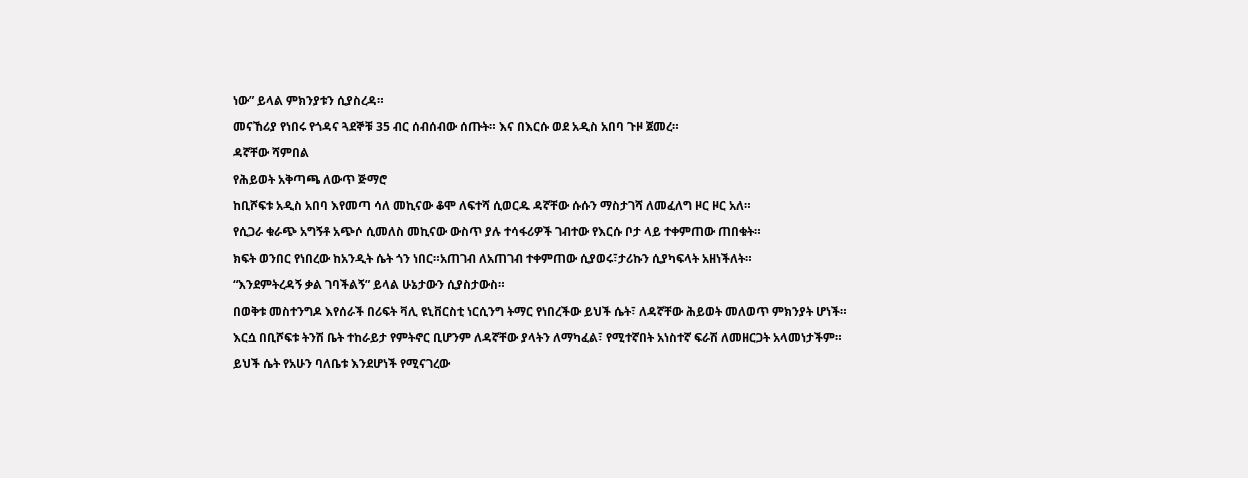ነው” ይላል ምክንያቱን ሲያስረዳ።

መናኸሪያ የነበሩ የጎዳና ጓደኞቹ 35 ብር ሰብሰብው ሰጡት። እና በእርሱ ወደ አዲስ አበባ ጉዞ ጀመረ።

ዳኛቸው ሻምበል

የሕይወት አቅጣጫ ለውጥ ጅማሮ

ከቢሾፍቱ አዲስ አበባ እየመጣ ሳለ መኪናው ቆሞ ለፍተሻ ሲወርዱ ዳኛቸው ሱሱን ማስታገሻ ለመፈለግ ዞር ዞር አለ።

የሲጋራ ቁራጭ አግኝቶ አጭሶ ሲመለስ መኪናው ውስጥ ያሉ ተሳፋሪዎች ገብተው የእርሱ ቦታ ላይ ተቀምጠው ጠበቁት።

ክፍት ወንበር የነበረው ከአንዲት ሴት ጎን ነበር።አጠገብ ለአጠገብ ተቀምጠው ሲያወሩ፣ታሪኩን ሲያካፍላት አዘነችለት።

“እንደምትረዳኝ ቃል ገባችልኝ” ይላል ሁኔታውን ሲያስታውስ።

በወቅቱ መስተንግዶ እየሰራች በሪፍት ቫሊ ዩኒቨርስቲ ነርሲንግ ትማር የነበረችው ይህች ሴት፣ ለዳኛቸው ሕይወት መለወጥ ምክንያት ሆነች።

እርሷ በቢሾፍቱ ትንሽ ቤት ተከራይታ የምትኖር ቢሆንም ለዳኛቸው ያላትን ለማካፈል፣ የሚተኛበት አነስተኛ ፍራሽ ለመዘርጋት አላመነታችም።

ይህች ሴት የአሁን ባለቤቱ እንደሆነች የሚናገረው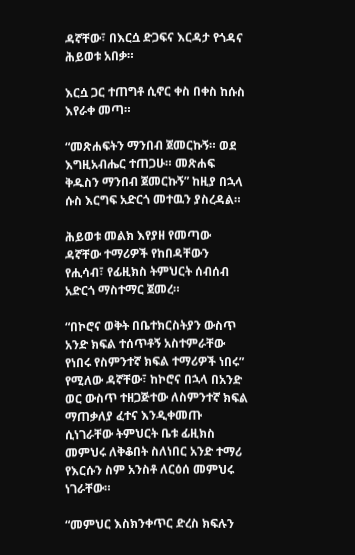ዳኛቸው፣ በእርሷ ድጋፍና እርዳታ የጎዳና ሕይወቱ አበቃ።

እርሷ ጋር ተጠግቶ ሲኖር ቀስ በቀስ ከሱስ እየራቀ መጣ።

“መጽሐፍትን ማንበብ ጀመርኩኝ። ወደ እግዚአብሔር ተጠጋሁ። መጽሐፍ ቅዱስን ማንበብ ጀመርኩኝ” ከዚያ በኋላ ሱስ እርግፍ አድርጎ መተዉን ያስረዳል።

ሕይወቱ መልክ እየያዘ የመጣው ዳኛቸው ተማሪዎች የከበዳቸውን የሒሳብ፣ የፊዚክስ ትምህርት ሰብሰብ አድርጎ ማስተማር ጀመረ።

“በኮሮና ወቅት በቤተክርስትያን ውስጥ አንድ ክፍል ተሰጥቶኝ አስተምራቸው የነበሩ የስምንተኛ ክፍል ተማሪዎች ነበሩ” የሚለው ዳኛቸው፣ ከኮሮና በኋላ በአንድ ወር ውስጥ ተዘጋጅተው ለስምንተኛ ክፍል ማጠቃለያ ፈተና እንዲቀመጡ ሲነገራቸው ትምህርት ቤቱ ፊዚክስ መምህሩ ለቅቆበት ስለነበር አንድ ተማሪ የእርሱን ስም አንስቶ ለርዕሰ መምህሩ ነገራቸው።

“መምህር እስክንቀጥር ድረስ ክፍሉን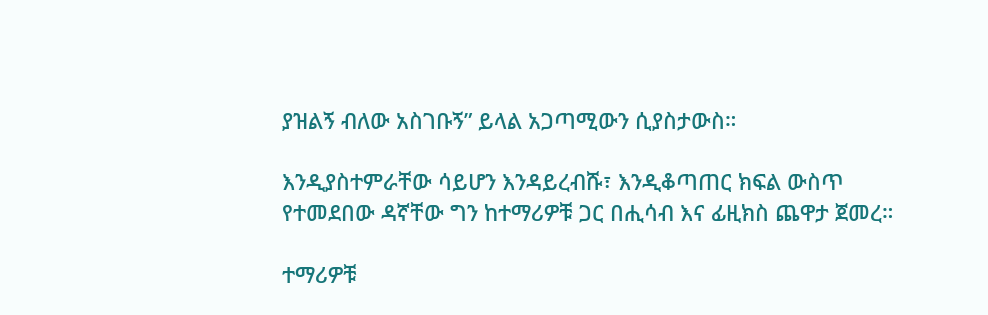ያዝልኝ ብለው አስገቡኝ” ይላል አጋጣሚውን ሲያስታውስ።

እንዲያስተምራቸው ሳይሆን እንዳይረብሹ፣ እንዲቆጣጠር ክፍል ውስጥ የተመደበው ዳኛቸው ግን ከተማሪዎቹ ጋር በሒሳብ እና ፊዚክስ ጨዋታ ጀመረ።

ተማሪዎቹ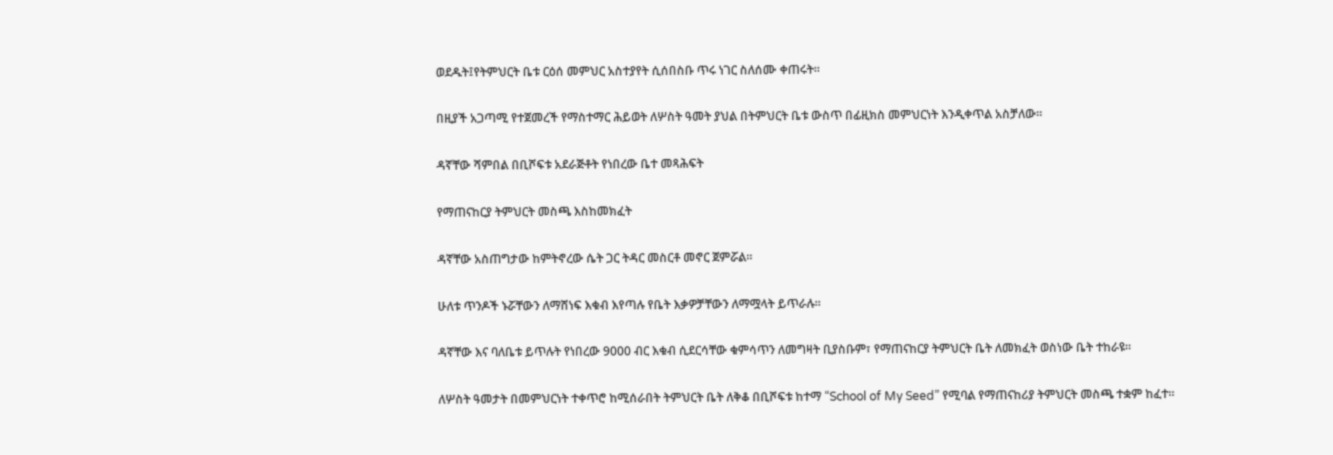ወደዱት፤የትምህርት ቤቱ ርዕሰ መምህር አስተያየት ሲሰበስቡ ጥሩ ነገር ስለሰሙ ቀጠሩት።

በዚያች አጋጣሚ የተጀመረች የማስተማር ሕይወት ለሦስት ዓመት ያህል በትምህርት ቤቱ ውስጥ በፊዚክስ መምህርነት እንዲቀጥል አስቻለው።

ዳኛቸው ሻምበል በቢሾፍቱ አደራጅቶት የነበረው ቤተ መጻሕፍት

የማጠናከርያ ትምህርት መስጫ እስከመክፈት

ዳኛቸው አስጠግታው ከምትኖረው ሴት ጋር ትዳር መስርቶ መኖር ጀምሯል።

ሁለቱ ጥንዶች ኑሯቸውን ለማሸነፍ እቁብ እየጣሉ የቤት እቃዎቻቸውን ለማሟላት ይጥራሉ።

ዳኛቸው እና ባለቤቱ ይጥሉት የነበረው 9000 ብር እቁብ ሲደርሳቸው ቁምሳጥን ለመግዛት ቢያስቡም፣ የማጠናከርያ ትምህርት ቤት ለመክፈት ወስነው ቤት ተከራዩ።

ለሦስት ዓመታት በመምህርነት ተቀጥሮ ከሚሰራበት ትምህርት ቤት ለቅቆ በቢሾፍቱ ከተማ “School of My Seed” የሚባል የማጠናከሪያ ትምህርት መስጫ ተቋም ከፈተ።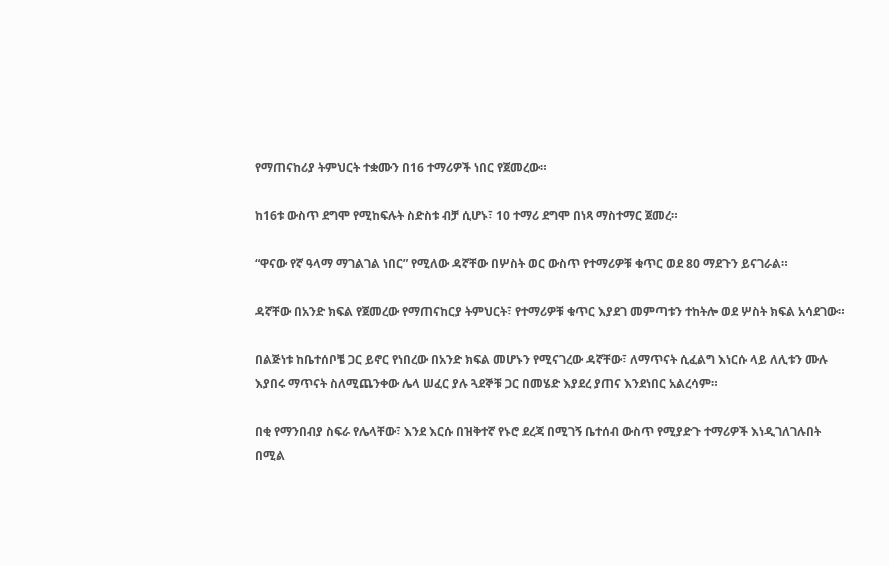የማጠናከሪያ ትምህርት ተቋሙን በ16 ተማሪዎች ነበር የጀመረው።

ከ16ቱ ውስጥ ደግሞ የሚከፍሉት ስድስቱ ብቻ ሲሆኑ፣ 10 ተማሪ ደግሞ በነጻ ማስተማር ጀመረ።

“ዋናው የኛ ዓላማ ማገልገል ነበር” የሚለው ዳኛቸው በሦስት ወር ውስጥ የተማሪዎቹ ቁጥር ወደ 80 ማደጉን ይናገራል።

ዳኛቸው በአንድ ክፍል የጀመረው የማጠናከርያ ትምህርት፣ የተማሪዎቹ ቁጥር እያደገ መምጣቱን ተከትሎ ወደ ሦስት ክፍል አሳደገው።

በልጅነቱ ከቤተሰቦቼ ጋር ይኖር የነበረው በአንድ ክፍል መሆኑን የሚናገረው ዳኛቸው፣ ለማጥናት ሲፈልግ እነርሱ ላይ ለሊቱን ሙሉ እያበሩ ማጥናት ስለሚጨንቀው ሌላ ሠፈር ያሉ ጓደኞቹ ጋር በመሄድ እያደረ ያጠና እንደነበር አልረሳም።

በቂ የማንበብያ ስፍራ የሌላቸው፣ እንደ እርሱ በዝቅተኛ የኑሮ ደረጃ በሚገኝ ቤተሰብ ውስጥ የሚያድጉ ተማሪዎች እነዲገለገሉበት በሚል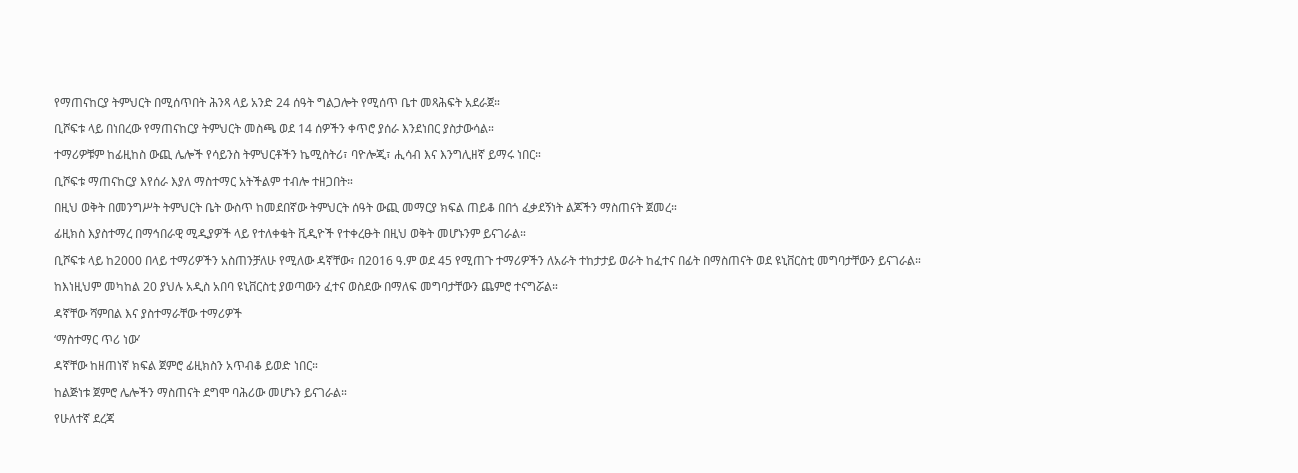የማጠናከርያ ትምህርት በሚሰጥበት ሕንጻ ላይ አንድ 24 ሰዓት ግልጋሎት የሚሰጥ ቤተ መጻሕፍት አደራጀ።

ቢሾፍቱ ላይ በነበረው የማጠናከርያ ትምህርት መስጫ ወደ 14 ሰዎችን ቀጥሮ ያሰራ እንደነበር ያስታውሳል።

ተማሪዎቹም ከፊዚከስ ውጪ ሌሎች የሳይንስ ትምህርቶችን ኬሚስትሪ፣ ባዮሎጂ፣ ሒሳብ እና እንግሊዘኛ ይማሩ ነበር።

ቢሾፍቱ ማጠናከርያ እየሰራ እያለ ማስተማር አትችልም ተብሎ ተዘጋበት።

በዚህ ወቅት በመንግሥት ትምህርት ቤት ውስጥ ከመደበኛው ትምህርት ሰዓት ውጪ መማርያ ክፍል ጠይቆ በበጎ ፈቃደኝነት ልጆችን ማስጠናት ጀመረ።

ፊዚክስ እያስተማረ በማኅበራዊ ሚዲያዎች ላይ የተለቀቁት ቪዲዮች የተቀረፁት በዚህ ወቅት መሆኑንም ይናገራል።

ቢሾፍቱ ላይ ከ2000 በላይ ተማሪዎችን አስጠንቻለሁ የሚለው ዳኛቸው፣ በ2016 ዓ.ም ወደ 45 የሚጠጉ ተማሪዎችን ለአራት ተከታታይ ወራት ከፈተና በፊት በማስጠናት ወደ ዩኒቨርስቲ መግባታቸውን ይናገራል።

ከእነዚህም መካከል 20 ያህሉ አዲስ አበባ ዩኒቨርስቲ ያወጣውን ፈተና ወስደው በማለፍ መግባታቸውን ጨምሮ ተናግሯል።

ዳኛቸው ሻምበል እና ያስተማራቸው ተማሪዎች

‘ማስተማር ጥሪ ነው’

ዳኛቸው ከዘጠነኛ ክፍል ጀምሮ ፊዚክስን አጥብቆ ይወድ ነበር።

ከልጅነቱ ጀምሮ ሌሎችን ማስጠናት ደግሞ ባሕሪው መሆኑን ይናገራል።

የሁለተኛ ደረጃ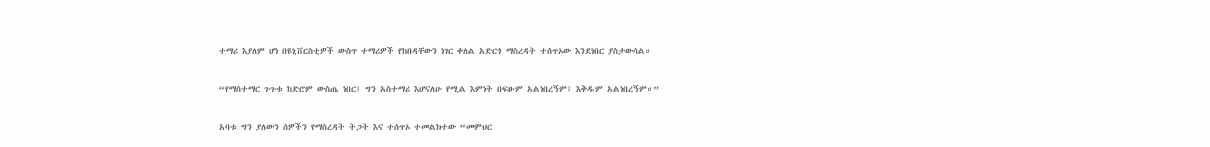ተማሪ እያለም ሆነ በዩኒቨርስቲዎች ውስጥ ተማሪዎች የከበዳቸውን ነገር ቀለል አድርጎ ማስረዳት ተሰጥኦው እንደነበር ያስታውሳል።

“የማስተማር ጉጉቱ ከድሮም ውስጤ ነበር፤ ግን አስተማሪ እሆናለሁ የሚል እምነት በፍፁም አልነበረኝም፤ እቅዱም አልነበረኝም።”

አባቱ ግን ያለውን ሰዎችን የማስረዳት ትጋት እና ተሰጥኦ ተመልክተው “መምህር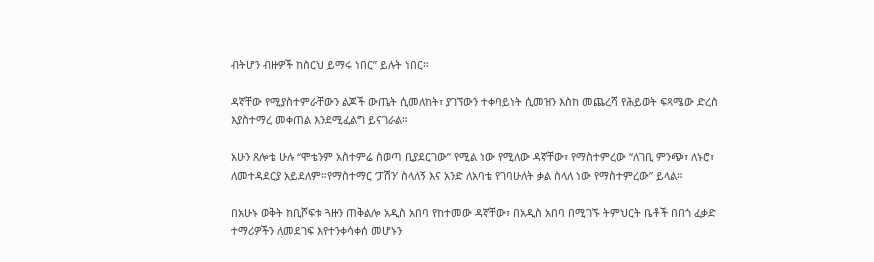ብትሆን ብዙዎች ከስርህ ይማሩ ነበር” ይሉት ነበር።

ዳኛቸው የሚያስተምራቸውን ልጆች ውጤት ሲመለከት፣ ያገኘውን ተቀባይነት ሲመዝን እስከ መጨረሻ የሕይወት ፍጻሜው ድረስ እያስተማረ መቀጠል እንደሚፈልግ ይናገራል።

አሁን ጸሎቴ ሁሉ “ሞቴንም አስተምሬ ስወጣ ቢያደርገው” የሚል ነው የሚለው ዳኛቸው፣ የማስተምረው “ለገቢ ምንጭ፣ ለኑሮ፣ ለመተዳደርያ አይደለም።የማስተማር ‘ፓሽን’ ስላለኝ እና አንድ ለአባቴ የገባሁለት ቃል ስላለ ነው የማስተምረው” ይላል።

በአሁኑ ወቅት ከቢሾፍቱ ጓዙን ጠቅልሎ አዲስ አበባ የከተመው ዳኛቸው፣ በአዲስ አበባ በሚገኙ ትምህርት ቤቶች በበጎ ፈቃድ ተማሪዎችን ለመደገፍ እየተንቀሳቀሰ መሆኑን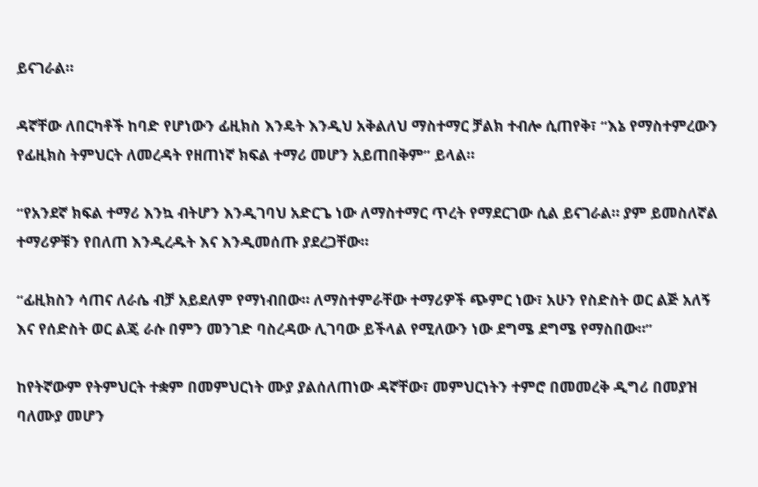ይናገራል።

ዳኛቸው ለበርካቶች ከባድ የሆነውን ፊዚክስ እንዴት እንዲህ አቅልለህ ማስተማር ቻልክ ተብሎ ሲጠየቅ፣ “እኔ የማስተምረውን የፊዚክስ ትምህርት ለመረዳት የዘጠነኛ ክፍል ተማሪ መሆን አይጠበቅም” ይላል።

“የአንደኛ ክፍል ተማሪ እንኳ ብትሆን እንዲገባህ አድርጌ ነው ለማስተማር ጥረት የማደርገው ሲል ይናገራል። ያም ይመስለኛል ተማሪዎቹን የበለጠ እንዲረዱት እና እንዲመሰጡ ያደረጋቸው።

“ፊዚክስን ሳጠና ለራሴ ብቻ አይደለም የማነብበው። ለማስተምራቸው ተማሪዎች ጭምር ነው፣ አሁን የስድስት ወር ልጅ አለኝ እና የሰድስት ወር ልጄ ራሱ በምን መንገድ ባስረዳው ሊገባው ይችላል የሚለውን ነው ደግሜ ደግሜ የማስበው።”

ከየትኛውም የትምህርት ተቋም በመምህርነት ሙያ ያልሰለጠነው ዳኛቸው፣ መምህርነትን ተምሮ በመመረቅ ዲግሪ በመያዝ ባለሙያ መሆን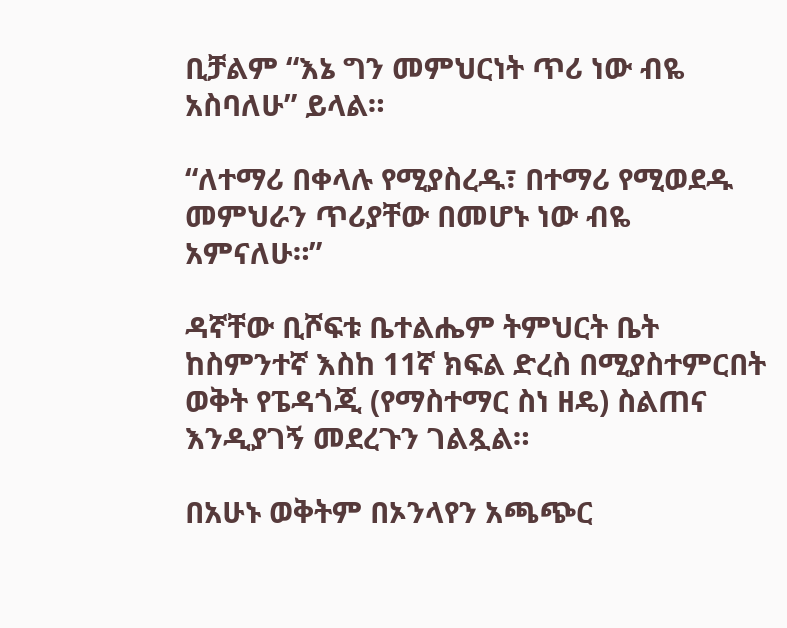ቢቻልም “እኔ ግን መምህርነት ጥሪ ነው ብዬ አስባለሁ” ይላል።

“ለተማሪ በቀላሉ የሚያስረዱ፣ በተማሪ የሚወደዱ መምህራን ጥሪያቸው በመሆኑ ነው ብዬ አምናለሁ።”

ዳኛቸው ቢሾፍቱ ቤተልሔም ትምህርት ቤት ከስምንተኛ እስከ 11ኛ ክፍል ድረስ በሚያስተምርበት ወቅት የፔዳጎጂ (የማስተማር ስነ ዘዴ) ስልጠና እንዲያገኝ መደረጉን ገልጿል።

በአሁኑ ወቅትም በኦንላየን አጫጭር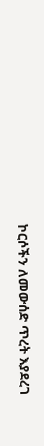ኮርሶችን ለመውሰድ ጥረት እያደረገ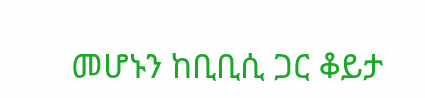መሆኑን ከቢቢሲ ጋር ቆይታ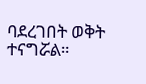ባደረገበት ወቅት ተናግሯል።